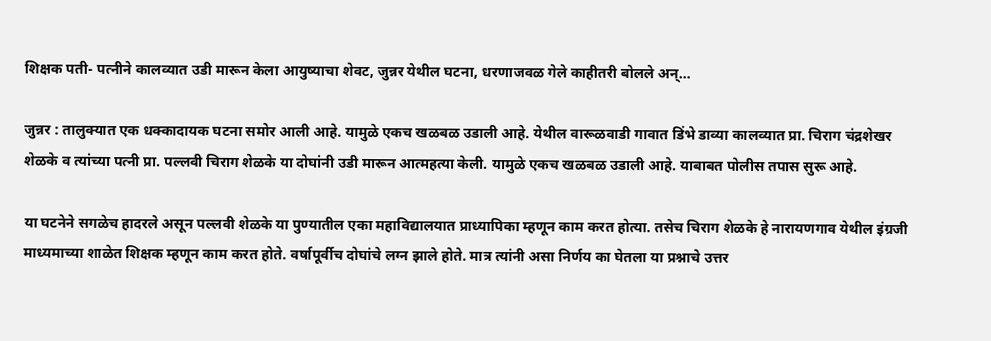शिक्षक पती- पत्नीने कालव्यात उडी मारून केला आयुष्याचा शेवट, जुन्नर येथील घटना, धरणाजवळ गेले काहीतरी बोलले अन्…

जुन्नर : तालुक्यात एक धक्कादायक घटना समोर आली आहे. यामुळे एकच खळबळ उडाली आहे. येथील वारूळवाडी गावात डिंभे डाव्या कालव्यात प्रा. चिराग चंद्रशेखर शेळके व त्यांच्या पत्नी प्रा. पल्लवी चिराग शेळके या दोघांनी उडी मारून आत्महत्या केली. यामुळे एकच खळबळ उडाली आहे. याबाबत पोलीस तपास सुरू आहे.

या घटनेने सगळेच हादरले असून पल्लवी शेळके या पुण्यातील एका महाविद्यालयात प्राध्यापिका म्हणून काम करत होत्या. तसेच चिराग शेळके हे नारायणगाव येथील इंग्रजी माध्यमाच्या शाळेत शिक्षक म्हणून काम करत होते. वर्षापूर्वीच दोघांचे लग्न झाले होते. मात्र त्यांनी असा निर्णय का घेतला या प्रश्नाचे उत्तर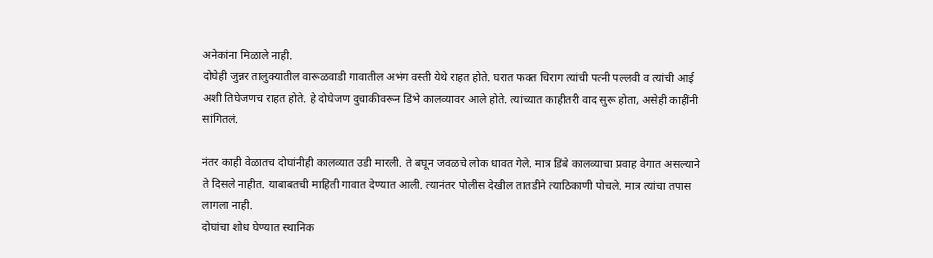अनेकांना मिळाले नाही.
दोघेही जुन्नर तालुक्यातील वारूळवाडी गावातील अभंग वस्ती येथे राहत होते. घरात फक्त चिराग त्यांची पत्नी पल्लवी व त्यांची आई अशी तिघेजणच राहत होते. हे दोघेजण दुचाकीवरून डिंभे कालव्यावर आले होते. त्यांच्यात काहीतरी वाद सुरू होता, असेही काहींनी सांगितलं.

नंतर काही वेळातच दोघांनीही कालव्यात उडी मारली. ते बघून जवळचे लोक धावत गेले. मात्र डिंबे कालव्याचा प्रवाह वेगात असल्याने ते दिसले नाहीत. याबाबतची माहिती गावात देण्यात आली. त्यानंतर पोलीस देखील तातडीने त्याठिकाणी पोचले. मात्र त्यांचा तपास लागला नाही.
दोघांचा शोध घेण्यात स्थानिक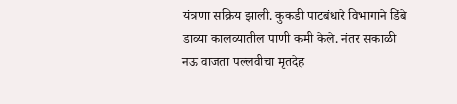यंत्रणा सक्रिय झाली. कुकडी पाटबंधारे विभागाने डिंबे डाव्या कालव्यातील पाणी कमी केले. नंतर सकाळी नऊ वाजता पल्लवीचा मृतदेह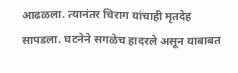आढळला. त्यानंतर चिराग यांचाही मृतदेह सापडला. घटनेने सगळेच हादरले असून याबाबत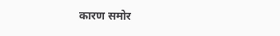कारण समोर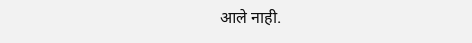आले नाही.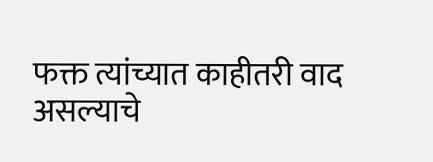फक्त त्यांच्यात काहीतरी वाद असल्याचे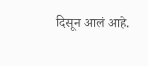दिसून आलं आहे.